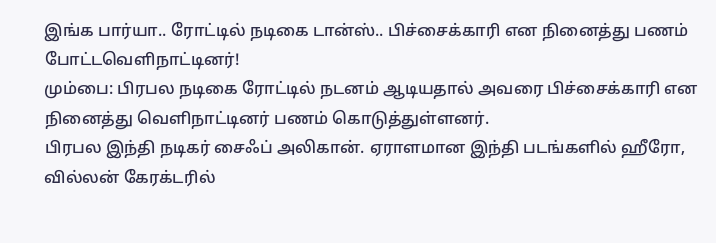இங்க பார்யா.. ரோட்டில் நடிகை டான்ஸ்.. பிச்சைக்காரி என நினைத்து பணம் போட்டவெளிநாட்டினர்!
மும்பை: பிரபல நடிகை ரோட்டில் நடனம் ஆடியதால் அவரை பிச்சைக்காரி என நினைத்து வெளிநாட்டினர் பணம் கொடுத்துள்ளனர்.
பிரபல இந்தி நடிகர் சைஃப் அலிகான். ஏராளமான இந்தி படங்களில் ஹீரோ, வில்லன் கேரக்டரில்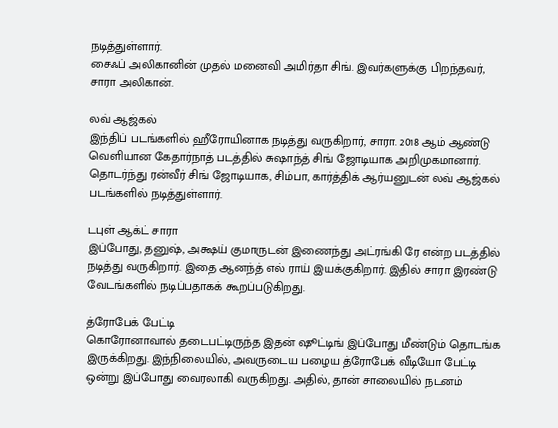நடித்துள்ளார்.
சைஃப் அலிகானின் முதல் மனைவி அமிர்தா சிங். இவர்களுக்கு பிறந்தவர், சாரா அலிகான்.

லவ் ஆஜ்கல்
இந்திப் படங்களில் ஹீரோயினாக நடித்து வருகிறார், சாரா. 2018 ஆம் ஆண்டு வெளியான கேதார்நாத் படத்தில் சுஷாந்த் சிங் ஜோடியாக அறிமுகமானார். தொடர்ந்து ரன்வீர் சிங் ஜோடியாக, சிம்பா, கார்த்திக் ஆர்யனுடன் லவ் ஆஜ்கல் படங்களில் நடித்துள்ளார்.

டபுள் ஆக்ட் சாரா
இப்போது, தனுஷ், அக்ஷய் குமாருடன் இணைந்து அட்ரங்கி ரே என்ற படத்தில் நடித்து வருகிறார். இதை ஆனந்த் எல் ராய் இயக்குகிறார். இதில் சாரா இரண்டு வேடங்களில் நடிப்பதாகக் கூறப்படுகிறது.

த்ரோபேக் பேட்டி
கொரோனாவால் தடைபட்டிருந்த இதன் ஷூட்டிங் இப்போது மீண்டும் தொடங்க இருக்கிறது. இந்நிலையில், அவருடைய பழைய த்ரோபேக் வீடியோ பேட்டி ஒன்று இப்போது வைரலாகி வருகிறது. அதில், தான் சாலையில் நடனம்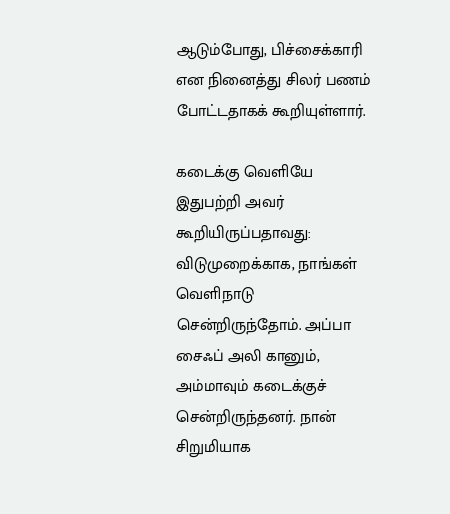ஆடும்போது, பிச்சைக்காரி என நினைத்து சிலர் பணம் போட்டதாகக் கூறியுள்ளார்.

கடைக்கு வெளியே
இதுபற்றி அவர் கூறியிருப்பதாவது: விடுமுறைக்காக, நாங்கள் வெளிநாடு சென்றிருந்தோம். அப்பா சைஃப் அலி கானும், அம்மாவும் கடைக்குச் சென்றிருந்தனர். நான் சிறுமியாக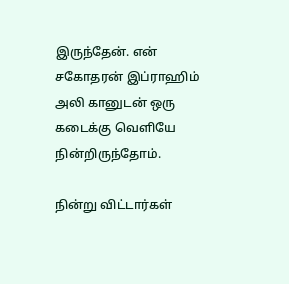இருந்தேன். என் சகோதரன் இப்ராஹிம் அலி கானுடன் ஒரு கடைக்கு வெளியே நின்றிருந்தோம்.

நின்று விட்டார்கள்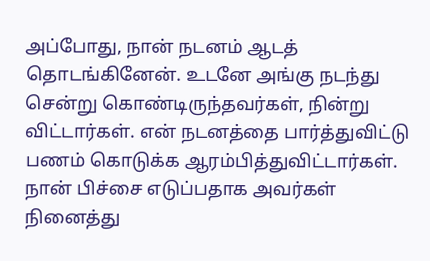அப்போது, நான் நடனம் ஆடத் தொடங்கினேன். உடனே அங்கு நடந்து சென்று கொண்டிருந்தவர்கள், நின்று விட்டார்கள். என் நடனத்தை பார்த்துவிட்டு பணம் கொடுக்க ஆரம்பித்துவிட்டார்கள். நான் பிச்சை எடுப்பதாக அவர்கள் நினைத்து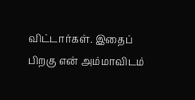விட்டார்கள். இதைப் பிறகு என் அம்மாவிடம்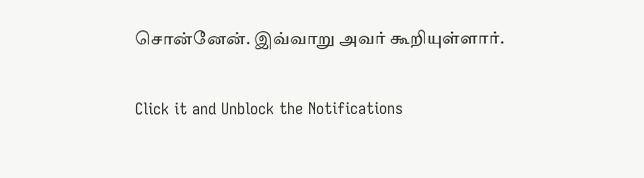சொன்னேன். இவ்வாறு அவர் கூறியுள்ளார்.


Click it and Unblock the Notifications